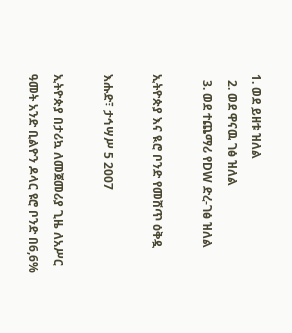1. ወደ ይዘቱ ዝለል
  2. ወደ ዋናዉ ገፅ ዝለል
  3. ወደ ተጨማሪ የDW ድረ-ገፅ ዝለል

ኢትዮጵያ እና ዪሮ ቦንድ የመሸጥ ዕቅዷ

እሑድ፣ ታኅሣሥ 5 2007

ኢትዮጵያ በታሪኳ ለመጀመሪያ ጊዜ ለአሥር ዓመት አንድ ቢልዮን ዶላር ዩሮ ቦንድ በ6,6%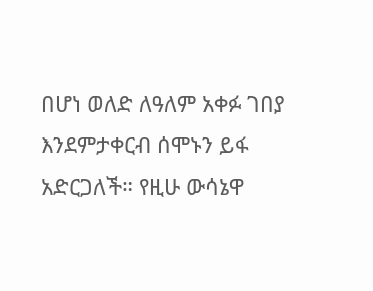በሆነ ወለድ ለዓለም አቀፉ ገበያ እንደምታቀርብ ሰሞኑን ይፋ አድርጋለች። የዚሁ ውሳኔዋ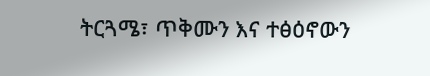ትርጓሜ፣ ጥቅሙን እና ተፅዕኖውን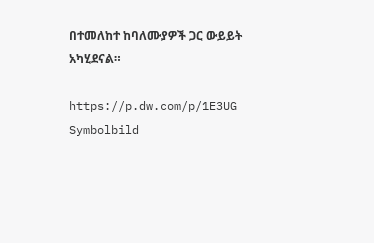በተመለከተ ከባለሙያዎች ጋር ውይይት አካሂደናል።

https://p.dw.com/p/1E3UG
Symbolbild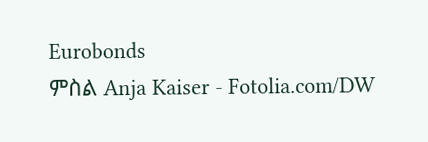Eurobonds
ምስል Anja Kaiser - Fotolia.com/DW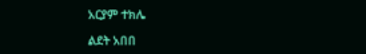አርያም ተክሌ

ልደት አበበ